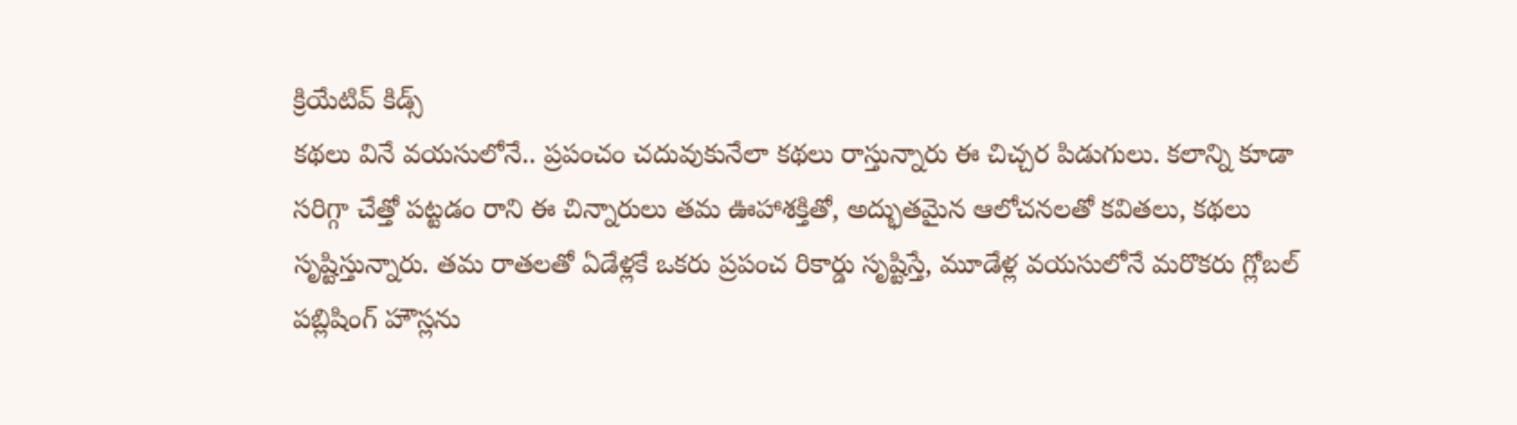క్రియేటివ్ కిడ్స్
కథలు వినే వయసులోనే.. ప్రపంచం చదువుకునేలా కథలు రాస్తున్నారు ఈ చిచ్చర పిడుగులు. కలాన్ని కూడా సరిగ్గా చేత్తో పట్టడం రాని ఈ చిన్నారులు తమ ఊహాశక్తితో, అద్భుతమైన ఆలోచనలతో కవితలు, కథలు సృష్టిస్తున్నారు. తమ రాతలతో ఏడేళ్లకే ఒకరు ప్రపంచ రికార్డు సృష్టిస్తే, మూడేళ్ల వయసులోనే మరొకరు గ్లోబల్ పబ్లిషింగ్ హౌస్లను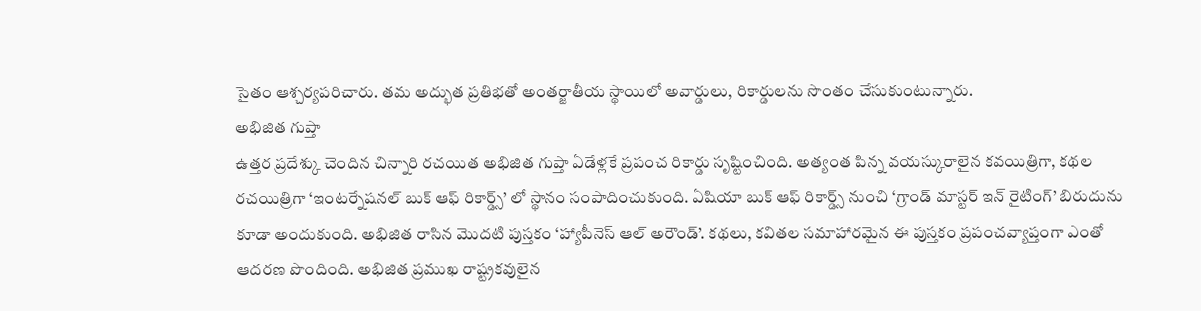సైతం ఆశ్చర్యపరిచారు. తమ అద్భుత ప్రతిభతో అంతర్జాతీయ స్థాయిలో అవార్డులు, రికార్డులను సొంతం చేసుకుంటున్నారు.
అభిజిత గుప్తా
ఉత్తర ప్రదేశ్కు చెందిన చిన్నారి రచయిత అభిజిత గుప్తా ఏడేళ్లకే ప్రపంచ రికార్డు సృష్టించింది. అత్యంత పిన్న వయస్కురాలైన కవయిత్రిగా, కథల రచయిత్రిగా ‘ఇంటర్నేషనల్ బుక్ ఆఫ్ రికార్డ్స్’ లో స్థానం సంపాదించుకుంది. ఏషియా బుక్ ఆఫ్ రికార్డ్స్ నుంచి ‘గ్రాండ్ మాస్టర్ ఇన్ రైటింగ్’ బిరుదును కూడా అందుకుంది. అభిజిత రాసిన మొదటి పుస్తకం ‘హ్యాపీనెస్ ఆల్ అరౌండ్’. కథలు, కవితల సమాహారమైన ఈ పుస్తకం ప్రపంచవ్యాప్తంగా ఎంతో ఆదరణ పొందింది. అభిజిత ప్రముఖ రాష్ట్రకవులైన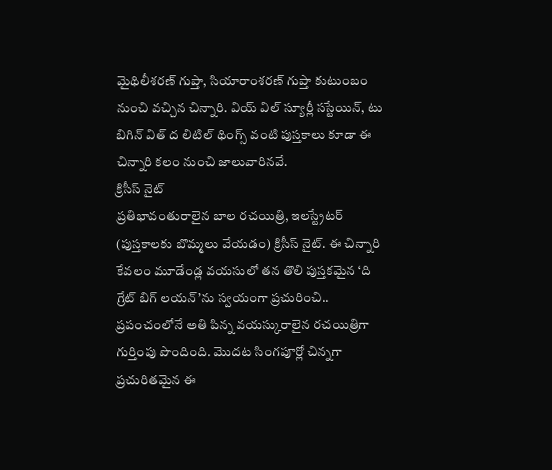మైథిలీశరణ్ గుప్తా, సియారాంశరణ్ గుప్తా కుటుంబం నుంచి వచ్చిన చిన్నారి. వియ్ విల్ స్యూర్లీ సస్టేయిన్, టు బిగిన్ విత్ ద లిటిల్ థింగ్స్ వంటి పుస్తకాలు కూడా ఈ చిన్నారి కలం నుంచి జాలువారినవే.
క్రిసీస్ నైట్
ప్రతిభావంతురాలైన బాల రచయిత్రి, ఇలస్ట్రేటర్ (పుస్తకాలకు బొమ్మలు వేయడం) క్రిసీస్ నైట్. ఈ చిన్నారి కేవలం మూడేండ్ల వయసులో తన తొలి పుస్తకమైన ‘ది గ్రేట్ బిగ్ లయన్’ను స్వయంగా ప్రచురించి.. ప్రపంచంలోనే అతి పిన్న వయస్కురాలైన రచయిత్రిగా గుర్తింపు పొందింది. మొదట సింగపూర్లో చిన్నగా ప్రచురితమైన ఈ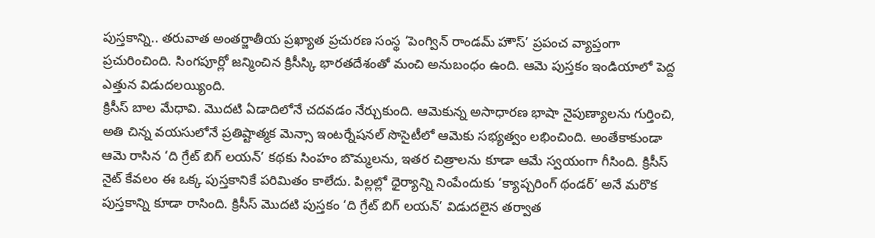పుస్తకాన్ని.. తరువాత అంతర్జాతీయ ప్రఖ్యాత ప్రచురణ సంస్థ ‘పెంగ్విన్ రాండమ్ హౌస్’ ప్రపంచ వ్యాప్తంగా ప్రచురించింది. సింగపూర్లో జన్మించిన క్రిసీస్కి భారతదేశంతో మంచి అనుబంధం ఉంది. ఆమె పుస్తకం ఇండియాలో పెద్ద ఎత్తున విడుదలయ్యింది.
క్రిసీస్ బాల మేధావి. మొదటి ఏడాదిలోనే చదవడం నేర్చుకుంది. ఆమెకున్న అసాధారణ భాషా నైపుణ్యాలను గుర్తించి, అతి చిన్న వయసులోనే ప్రతిష్టాత్మక మెన్సా ఇంటర్నేషనల్ సొసైటీలో ఆమెకు సభ్యత్వం లభించింది. అంతేకాకుండా ఆమె రాసిన ‘ది గ్రేట్ బిగ్ లయన్’ కథకు సింహం బొమ్మలను, ఇతర చిత్రాలను కూడా ఆమే స్వయంగా గీసింది. క్రిసీస్ నైట్ కేవలం ఈ ఒక్క పుస్తకానికే పరిమితం కాలేదు. పిల్లల్లో ధైర్యాన్ని నింపేందుకు ‘క్యాప్చరింగ్ థండర్’ అనే మరొక పుస్తకాన్ని కూడా రాసింది. క్రిసీస్ మొదటి పుస్తకం ‘ది గ్రేట్ బిగ్ లయన్’ విడుదలైన తర్వాత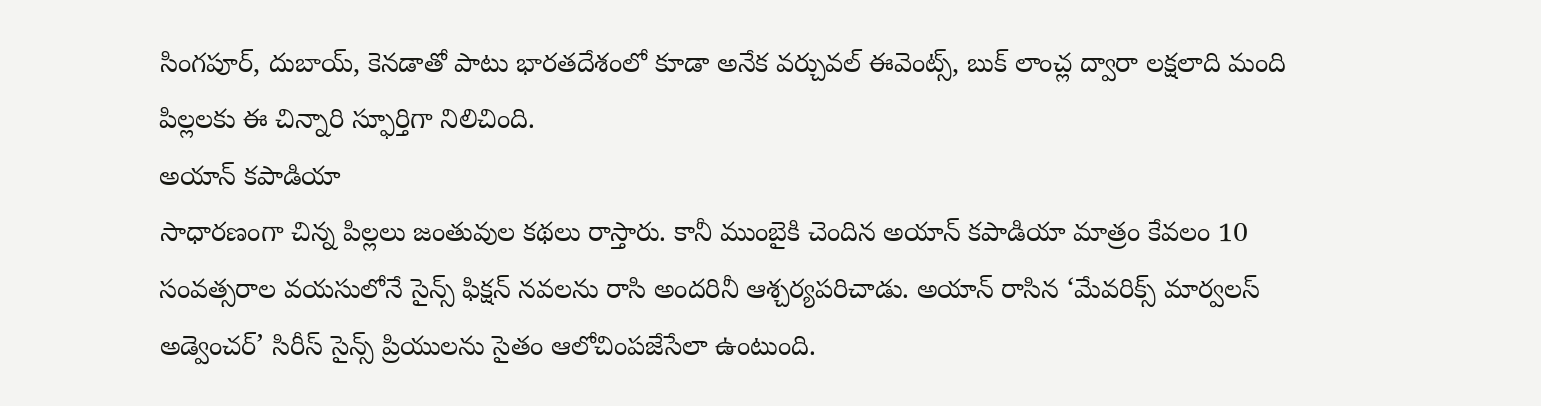సింగపూర్, దుబాయ్, కెనడాతో పాటు భారతదేశంలో కూడా అనేక వర్చువల్ ఈవెంట్స్, బుక్ లాంచ్ల ద్వారా లక్షలాది మంది పిల్లలకు ఈ చిన్నారి స్ఫూర్తిగా నిలిచింది.
అయాన్ కపాడియా
సాధారణంగా చిన్న పిల్లలు జంతువుల కథలు రాస్తారు. కానీ ముంబైకి చెందిన అయాన్ కపాడియా మాత్రం కేవలం 10 సంవత్సరాల వయసులోనే సైన్స్ ఫిక్షన్ నవలను రాసి అందరినీ ఆశ్చర్యపరిచాడు. అయాన్ రాసిన ‘మేవరిక్స్ మార్వలస్ అడ్వెంచర్’ సిరీస్ సైన్స్ ప్రియులను సైతం ఆలోచింపజేసేలా ఉంటుంది.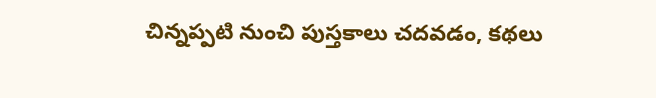చిన్నప్పటి నుంచి పుస్తకాలు చదవడం, కథలు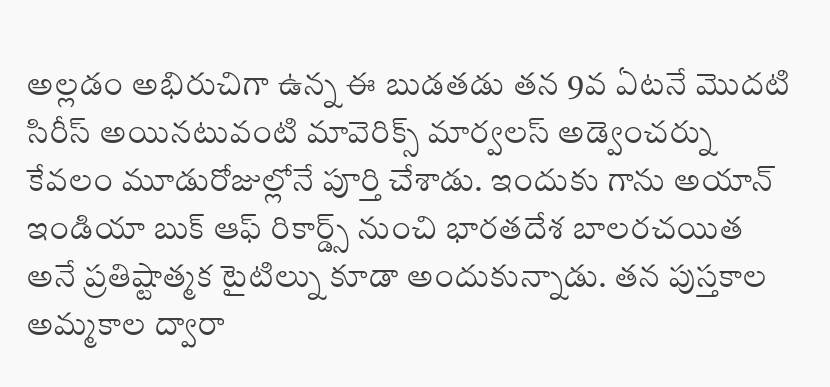అల్లడం అభిరుచిగా ఉన్న ఈ బుడతడు తన 9వ ఏటనే మొదటి సిరీస్ అయినటువంటి మావెరిక్స్ మార్వలస్ అడ్వెంచర్ను కేవలం మూడురోజుల్లోనే పూర్తి చేశాడు. ఇందుకు గాను అయాన్ ఇండియా బుక్ ఆఫ్ రికార్డ్స్ నుంచి భారతదేశ బాలరచయిత అనే ప్రతిష్టాత్మక టైటిల్ను కూడా అందుకున్నాడు. తన పుస్తకాల అమ్మకాల ద్వారా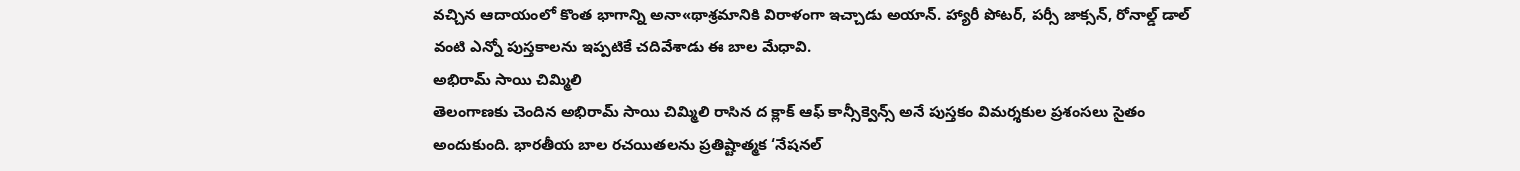వచ్చిన ఆదాయంలో కొంత భాగాన్ని అనా«థాశ్రమానికి విరాళంగా ఇచ్చాడు అయాన్. హ్యారీ పోటర్, పర్సీ జాక్సన్, రోనాల్డ్ డాల్ వంటి ఎన్నో పుస్తకాలను ఇప్పటికే చదివేశాడు ఈ బాల మేధావి.
అభిరామ్ సాయి చిమ్మిలి
తెలంగాణకు చెందిన అభిరామ్ సాయి చిమ్మిలి రాసిన ద క్లాక్ ఆఫ్ కాన్సీక్వెన్స్ అనే పుస్తకం విమర్శకుల ప్రశంసలు సైతం అందుకుంది. భారతీయ బాల రచయితలను ప్రతిష్టాత్మక ‘నేషనల్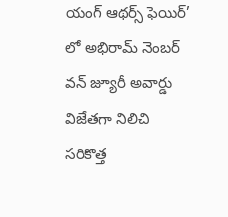యంగ్ ఆథర్స్ ఫెయిర్’ లో అభిరామ్ నెంబర్ వన్ జ్యూరీ అవార్డు విజేతగా నిలిచి సరికొత్త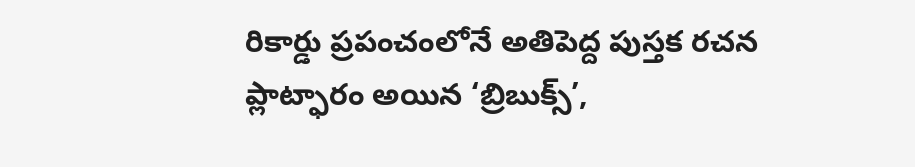రికార్డు ప్రపంచంలోనే అతిపెద్ద పుస్తక రచన ప్లాట్ఫారం అయిన ‘బ్రిబుక్స్’,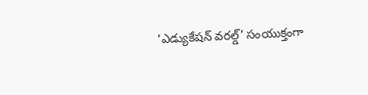‘ఎడ్యుకేషన్ వరల్డ్’ సంయుక్తంగా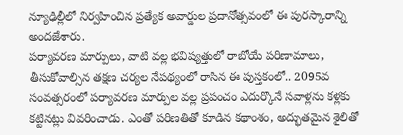న్యూఢిల్లీలో నిర్వహించిన ప్రత్యేక అవార్డుల ప్రదానోత్సవంలో ఈ పురస్కారాన్ని అందజేశారు.
పర్యావరణ మార్పులు, వాటి వల్ల భవిష్యత్తులో రాబోయే పరిణామాలు, తీసుకోవాల్సిన తక్షణ చర్యల నేపథ్యంలో రాసిన ఈ పుస్తకంలో.. 2095వ సంవత్సరంలో పర్యావరణ మార్పుల వల్ల ప్రపంచం ఎదుర్కొనే సవాళ్లను కళ్లకు కట్టినట్లు వివరించాడు. ఎంతో పరిణతితో కూడిన కథాంశం, అద్భుతమైన శైలితో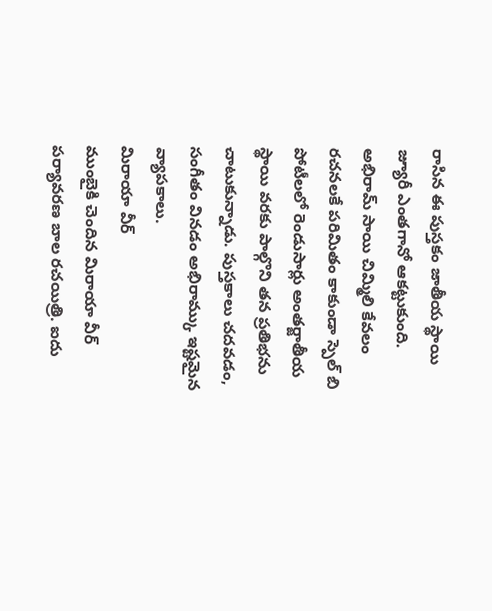రాసిన ఈ పుస్తకం జాతీయ స్థాయి జ్యూరీ ఎంతగానో ఆకట్టుకుంది. అభిరామ్ సాయి చిమ్మిలి కేవలం రచనలకే పరిమితం కాకుండా స్పెల్ బి పోటీలలో రెండుసార్లు అంతర్జాతీయ స్థాయి వరకు పాల్గొని తన ప్రతిభను చాటుకున్నాడు. పుస్తకాలు చదవడం, సంగీతం వినడం అభిరామ్కు ఇష్టమైన వ్యాపకాలు.
మిరాయా వీర్
ముంబైకి చెందిన మిరాయా వీర్ పర్యావరణ బాల రచయిత్రి. ఐదు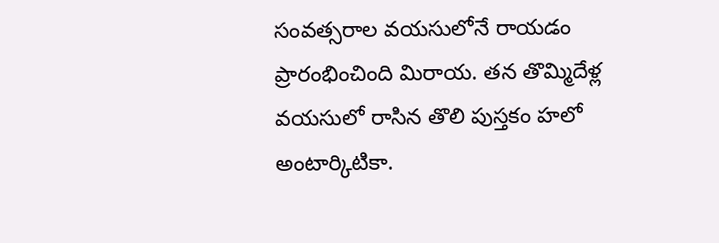సంవత్సరాల వయసులోనే రాయడం ప్రారంభించింది మిరాయ. తన తొమ్మిదేళ్ల వయసులో రాసిన తొలి పుస్తకం హలో అంటార్కిటికా.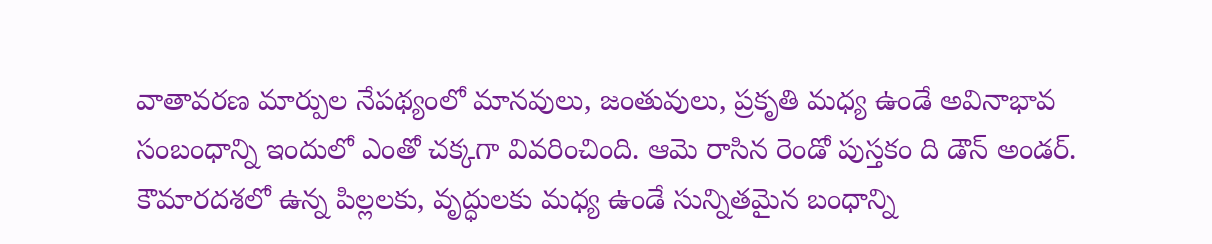వాతావరణ మార్పుల నేపథ్యంలో మానవులు, జంతువులు, ప్రకృతి మధ్య ఉండే అవినాభావ సంబంధాన్ని ఇందులో ఎంతో చక్కగా వివరించింది. ఆమె రాసిన రెండో పుస్తకం ది డౌన్ అండర్. కౌమారదశలో ఉన్న పిల్లలకు, వృద్ధులకు మధ్య ఉండే సున్నితమైన బంధాన్ని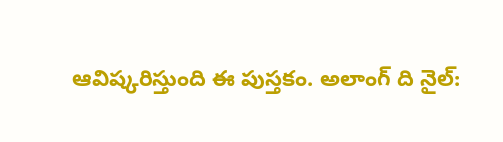ఆవిష్కరిస్తుంది ఈ పుస్తకం. అలాంగ్ ది నైల్: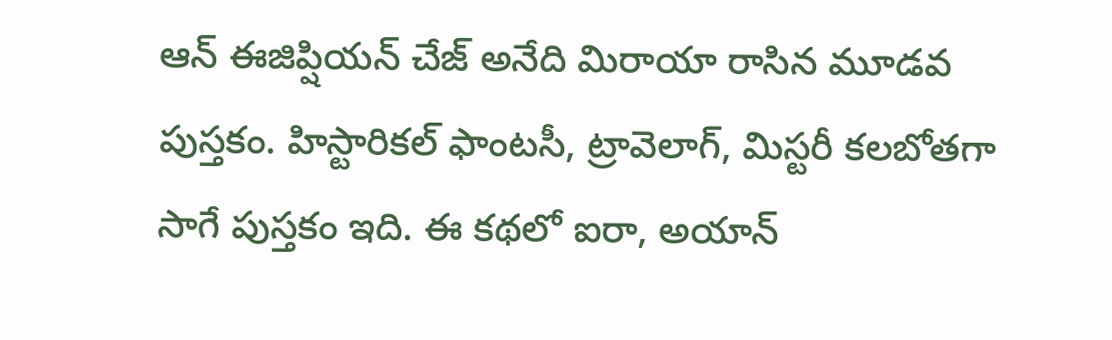ఆన్ ఈజిప్షియన్ చేజ్ అనేది మిరాయా రాసిన మూడవ పుస్తకం. హిస్టారికల్ ఫాంటసీ, ట్రావెలాగ్, మిస్టరీ కలబోతగా సాగే పుస్తకం ఇది. ఈ కథలో ఐరా, అయాన్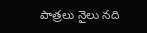పాత్రలు నైలు నది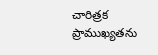చారిత్రక ప్రాముఖ్యతను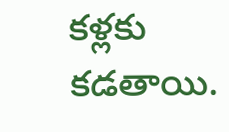కళ్లకు కడతాయి.